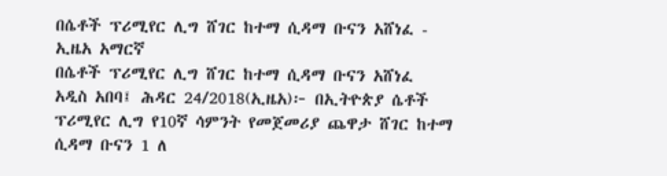በሴቶች ፕሪሚየር ሊግ ሸገር ከተማ ሲዳማ ቡናን አሸነፈ - ኢዜአ አማርኛ
በሴቶች ፕሪሚየር ሊግ ሸገር ከተማ ሲዳማ ቡናን አሸነፈ
አዲስ አበባ፤ ሕዳር 24/2018(ኢዜአ)፦ በኢትዮጵያ ሴቶች ፕሪሚየር ሊግ የ10ኛ ሳምንት የመጀመሪያ ጨዋታ ሸገር ከተማ ሲዳማ ቡናን 1 ለ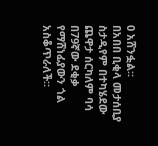0 አሸንፏል።
በአበበ ቢቂላ መታሰቢያ ስታዲየም በተካሄደው ጨዋታ ሰርካለም ባሳ በ79ኛው ደቂቃ የማሸነፊያውን ጎል አስቆጥራለች።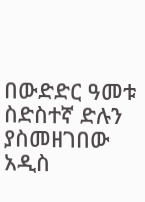በውድድር ዓመቱ ስድስተኛ ድሉን ያስመዘገበው አዲስ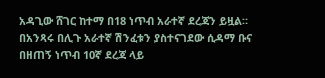አዳጊው ሸገር ከተማ በ18 ነጥብ አራተኛ ደረጃን ይዟል።
በአንጻሩ በሊጉ አራተኛ ሽንፈቱን ያስተናገደው ሲዳማ ቡና በዘጠኝ ነጥብ 10ኛ ደረጃ ላይ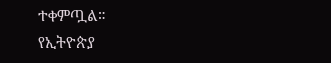ተቀምጧል።
የኢትዮጵያ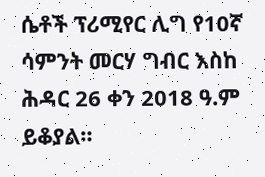ሴቶች ፕሪሚየር ሊግ የ10ኛ ሳምንት መርሃ ግብር እስከ ሕዳር 26 ቀን 2018 ዓ.ም ይቆያል።